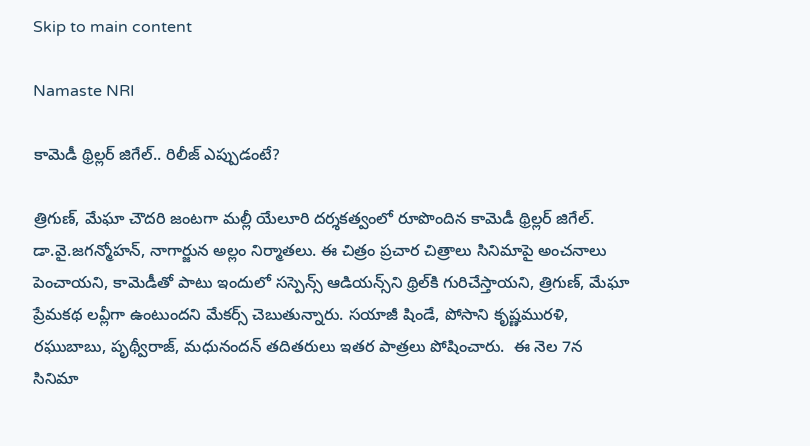Skip to main content

Namaste NRI

కామెడీ థ్రిల్లర్‌ జిగేల్‌.. రిలీజ్‌ ఎప్పుడంటే?

త్రిగుణ్‌, మేఘా చౌదరి జంటగా మల్లీ యేలూరి దర్శకత్వంలో రూపొందిన కామెడీ థ్రిల్లర్‌ జిగేల్‌. డా.వై.జగన్మోహన్‌, నాగార్జున అల్లం నిర్మాతలు. ఈ చిత్రం ప్రచార చిత్రాలు సినిమాపై అంచనాలు పెంచాయని, కామెడీతో పాటు ఇందులో సస్పెన్స్‌ ఆడియన్స్‌ని థ్రిల్‌కి గురిచేస్తాయని, త్రిగుణ్‌, మేఘా ప్రేమకథ లవ్లీగా ఉంటుందని మేకర్స్‌ చెబుతున్నారు. సయాజీ షిండే, పోసాని కృష్ణమురళి, రఘుబాబు, పృథ్వీరాజ్‌, మధునందన్‌ తదితరులు ఇతర పాత్రలు పోషించారు.  ఈ నెల 7న సినిమా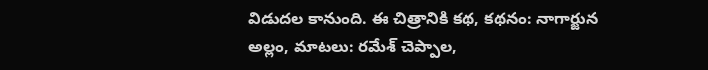విడుదల కానుంది. ఈ చిత్రానికి కథ, కథనం: నాగార్జున అల్లం, మాటలు: రమేశ్‌ చెప్పాల,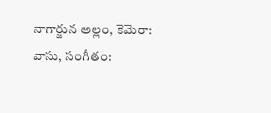నాగార్జున అల్లం, కెమెరా: వాసు, సంగీతం: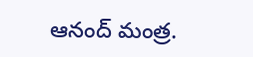ఆనంద్‌ మంత్ర.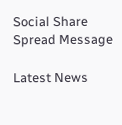Social Share Spread Message

Latest News